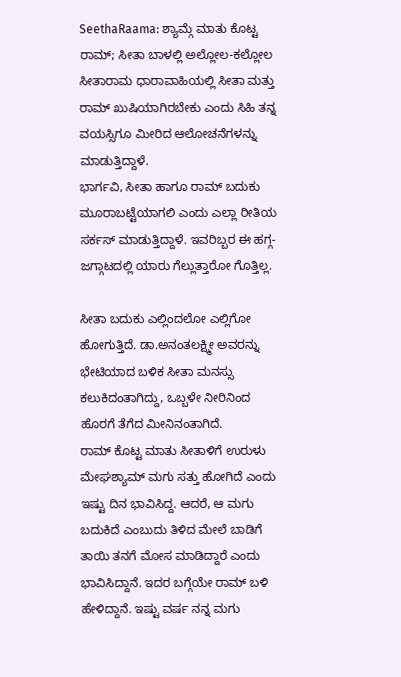SeethaRaama: ಶ್ಯಾಮ್ಗೆ ಮಾತು ಕೊಟ್ಟ ರಾಮ್; ಸೀತಾ ಬಾಳಲ್ಲಿ ಅಲ್ಲೋಲ-ಕಲ್ಲೋಲ
ಸೀತಾರಾಮ ಧಾರಾವಾಹಿಯಲ್ಲಿ ಸೀತಾ ಮತ್ತು ರಾಮ್ ಖುಷಿಯಾಗಿರಬೇಕು ಎಂದು ಸಿಹಿ ತನ್ನ ವಯಸ್ಸಿಗೂ ಮೀರಿದ ಆಲೋಚನೆಗಳನ್ನು ಮಾಡುತ್ತಿದ್ದಾಳೆ.
ಭಾರ್ಗವಿ, ಸೀತಾ ಹಾಗೂ ರಾಮ್ ಬದುಕು ಮೂರಾಬಟ್ಟೆಯಾಗಲಿ ಎಂದು ಎಲ್ಲಾ ರೀತಿಯ ಸರ್ಕಸ್ ಮಾಡುತ್ತಿದ್ದಾಳೆ. ಇವರಿಬ್ಬರ ಈ ಹಗ್ಗ-ಜಗ್ಗಾಟದಲ್ಲಿ ಯಾರು ಗೆಲ್ಲುತ್ತಾರೋ ಗೊತ್ತಿಲ್ಲ.

ಸೀತಾ ಬದುಕು ಎಲ್ಲಿಂದಲೋ ಎಲ್ಲಿಗೋ ಹೋಗುತ್ತಿದೆ. ಡಾ.ಅನಂತಲಕ್ಷ್ಮೀ ಅವರನ್ನು ಭೇಟಿಯಾದ ಬಳಿಕ ಸೀತಾ ಮನಸ್ಸು ಕಲುಕಿದಂತಾಗಿದ್ದು, ಒಬ್ಬಳೇ ನೀರಿನಿಂದ ಹೊರಗೆ ತೆಗೆದ ಮೀನಿನಂತಾಗಿದೆ.
ರಾಮ್ ಕೊಟ್ಟ ಮಾತು ಸೀತಾಳಿಗೆ ಉರುಳು
ಮೇಘಶ್ಯಾಮ್ ಮಗು ಸತ್ತು ಹೋಗಿದೆ ಎಂದು ಇಷ್ಟು ದಿನ ಭಾವಿಸಿದ್ದ. ಆದರೆ, ಆ ಮಗು ಬದುಕಿದೆ ಎಂಬುದು ತಿಳಿದ ಮೇಲೆ ಬಾಡಿಗೆ ತಾಯಿ ತನಗೆ ಮೋಸ ಮಾಡಿದ್ದಾರೆ ಎಂದು ಭಾವಿಸಿದ್ದಾನೆ. ಇದರ ಬಗ್ಗೆಯೇ ರಾಮ್ ಬಳಿ ಹೇಳಿದ್ದಾನೆ. ಇಷ್ಟು ವರ್ಷ ನನ್ನ ಮಗು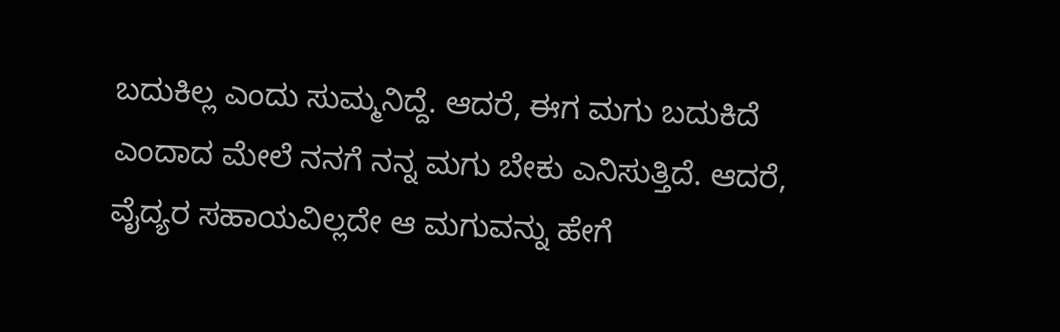ಬದುಕಿಲ್ಲ ಎಂದು ಸುಮ್ಮನಿದ್ದೆ. ಆದರೆ, ಈಗ ಮಗು ಬದುಕಿದೆ ಎಂದಾದ ಮೇಲೆ ನನಗೆ ನನ್ನ ಮಗು ಬೇಕು ಎನಿಸುತ್ತಿದೆ. ಆದರೆ, ವೈದ್ಯರ ಸಹಾಯವಿಲ್ಲದೇ ಆ ಮಗುವನ್ನು ಹೇಗೆ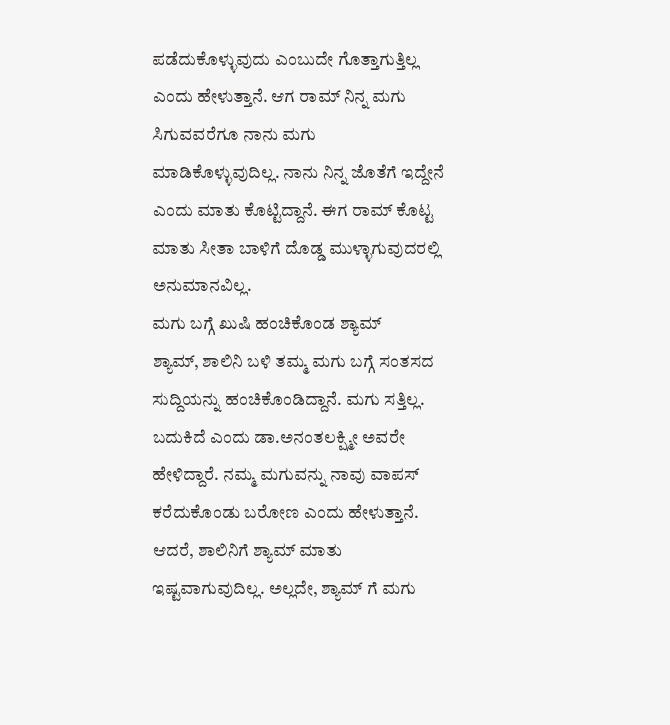ಪಡೆದುಕೊಳ್ಳುವುದು ಎಂಬುದೇ ಗೊತ್ತಾಗುತ್ತಿಲ್ಲ ಎಂದು ಹೇಳುತ್ತಾನೆ. ಆಗ ರಾಮ್ ನಿನ್ನ ಮಗು ಸಿಗುವವರೆಗೂ ನಾನು ಮಗು ಮಾಡಿಕೊಳ್ಳುವುದಿಲ್ಲ. ನಾನು ನಿನ್ನ ಜೊತೆಗೆ ಇದ್ದೇನೆ ಎಂದು ಮಾತು ಕೊಟ್ಟಿದ್ದಾನೆ. ಈಗ ರಾಮ್ ಕೊಟ್ಟ ಮಾತು ಸೀತಾ ಬಾಳಿಗೆ ದೊಡ್ಡ ಮುಳ್ಳಾಗುವುದರಲ್ಲಿ ಅನುಮಾನವಿಲ್ಲ.
ಮಗು ಬಗ್ಗೆ ಖುಷಿ ಹಂಚಿಕೊಂಡ ಶ್ಯಾಮ್
ಶ್ಯಾಮ್, ಶಾಲಿನಿ ಬಳಿ ತಮ್ಮ ಮಗು ಬಗ್ಗೆ ಸಂತಸದ ಸುದ್ದಿಯನ್ನು ಹಂಚಿಕೊಂಡಿದ್ದಾನೆ. ಮಗು ಸತ್ತಿಲ್ಲ. ಬದುಕಿದೆ ಎಂದು ಡಾ.ಅನಂತಲಕ್ಷ್ಮೀ ಅವರೇ ಹೇಳಿದ್ದಾರೆ. ನಮ್ಮ ಮಗುವನ್ನು ನಾವು ವಾಪಸ್ ಕರೆದುಕೊಂಡು ಬರೋಣ ಎಂದು ಹೇಳುತ್ತಾನೆ. ಆದರೆ, ಶಾಲಿನಿಗೆ ಶ್ಯಾಮ್ ಮಾತು ಇಷ್ಟವಾಗುವುದಿಲ್ಲ. ಅಲ್ಲದೇ, ಶ್ಯಾಮ್ ಗೆ ಮಗು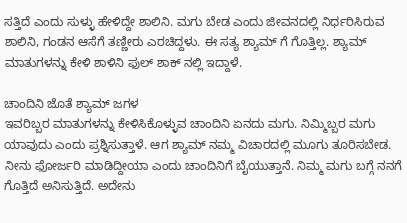ಸತ್ತಿದೆ ಎಂದು ಸುಳ್ಳು ಹೇಳಿದ್ದೇ ಶಾಲಿನಿ. ಮಗು ಬೇಡ ಎಂದು ಜೀವನದಲ್ಲಿ ನಿರ್ಧರಿಸಿರುವ ಶಾಲಿನಿ, ಗಂಡನ ಆಸೆಗೆ ತಣ್ಣೀರು ಎರಚಿದ್ದಳು. ಈ ಸತ್ಯ ಶ್ಯಾಮ್ ಗೆ ಗೊತ್ತಿಲ್ಲ. ಶ್ಯಾಮ್ ಮಾತುಗಳನ್ನು ಕೇಳಿ ಶಾಳಿನಿ ಫುಲ್ ಶಾಕ್ ನಲ್ಲಿ ಇದ್ದಾಳೆ.

ಚಾಂದಿನಿ ಜೊತೆ ಶ್ಯಾಮ್ ಜಗಳ
ಇವರಿಬ್ಬರ ಮಾತುಗಳನ್ನು ಕೇಳಿಸಿಕೊಳ್ಳುವ ಚಾಂದಿನಿ ಏನದು ಮಗು. ನಿಮ್ಮಿಬ್ಬರ ಮಗು ಯಾವುದು ಎಂದು ಪ್ರಶ್ನಿಸುತ್ತಾಳೆ. ಆಗ ಶ್ಯಾಮ್ ನಮ್ಮ ವಿಚಾರದಲ್ಲಿ ಮೂಗು ತೂರಿಸಬೇಡ. ನೀನು ಫೋರ್ಜರಿ ಮಾಡಿದ್ದೀಯಾ ಎಂದು ಚಾಂದಿನಿಗೆ ಬೈಯುತ್ತಾನೆ. ನಿಮ್ಮ ಮಗು ಬಗ್ಗೆ ನನಗೆ ಗೊತ್ತಿದೆ ಅನಿಸುತ್ತಿದೆ. ಅದೇನು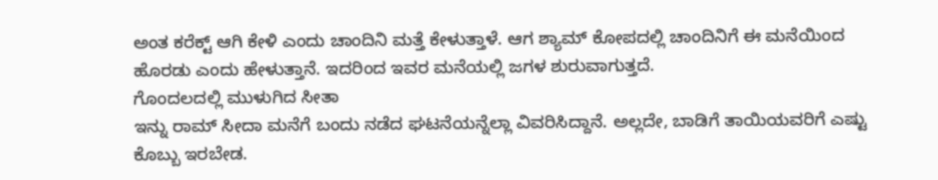ಅಂತ ಕರೆಕ್ಟ್ ಆಗಿ ಕೇಳಿ ಎಂದು ಚಾಂದಿನಿ ಮತ್ತೆ ಕೇಳುತ್ತಾಳೆ. ಆಗ ಶ್ಯಾಮ್ ಕೋಪದಲ್ಲಿ ಚಾಂದಿನಿಗೆ ಈ ಮನೆಯಿಂದ ಹೊರಡು ಎಂದು ಹೇಳುತ್ತಾನೆ. ಇದರಿಂದ ಇವರ ಮನೆಯಲ್ಲಿ ಜಗಳ ಶುರುವಾಗುತ್ತದೆ.
ಗೊಂದಲದಲ್ಲಿ ಮುಳುಗಿದ ಸೀತಾ
ಇನ್ನು ರಾಮ್ ಸೀದಾ ಮನೆಗೆ ಬಂದು ನಡೆದ ಘಟನೆಯನ್ನೆಲ್ಲಾ ವಿವರಿಸಿದ್ದಾನೆ. ಅಲ್ಲದೇ, ಬಾಡಿಗೆ ತಾಯಿಯವರಿಗೆ ಎಷ್ಟು ಕೊಬ್ಬು ಇರಬೇಡ.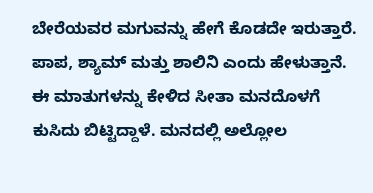ಬೇರೆಯವರ ಮಗುವನ್ನು ಹೇಗೆ ಕೊಡದೇ ಇರುತ್ತಾರೆ. ಪಾಪ, ಶ್ಯಾಮ್ ಮತ್ತು ಶಾಲಿನಿ ಎಂದು ಹೇಳುತ್ತಾನೆ. ಈ ಮಾತುಗಳನ್ನು ಕೇಳಿದ ಸೀತಾ ಮನದೊಳಗೆ ಕುಸಿದು ಬಿಟ್ಟಿದ್ದಾಳೆ. ಮನದಲ್ಲಿ ಅಲ್ಲೋಲ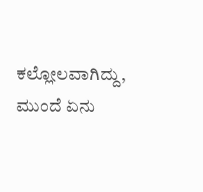ಕಲ್ಲೋಲವಾಗಿದ್ದು, ಮುಂದೆ ಏನು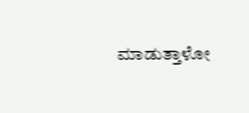ಮಾಡುತ್ತಾಳೋ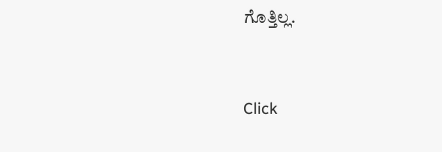ಗೊತ್ತಿಲ್ಲ.


Click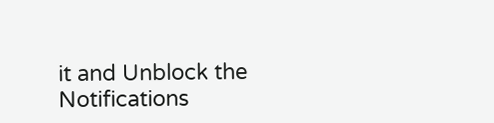it and Unblock the Notifications